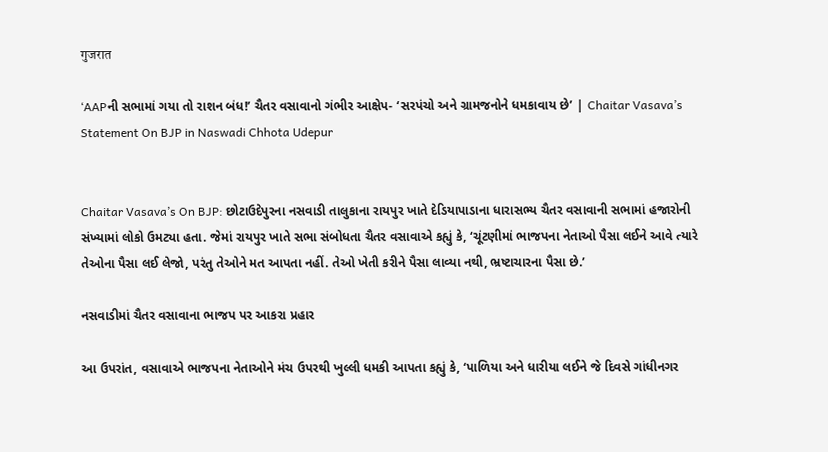गुजरात

‘AAPની સભામાં ગયા તો રાશન બંધ!’ ચૈતર વસાવાનો ગંભીર આક્ષેપ- ‘સરપંચો અને ગ્રામજનોને ધમકાવાય છે’ | Chaitar Vasava’s Statement On BJP in Naswadi Chhota Udepur


Chaitar Vasava’s On BJP: છોટાઉદેપુરના નસવાડી તાલુકાના રાયપુર ખાતે દેડિયાપાડાના ધારાસભ્ય ચૈતર વસાવાની સભામાં હજારોની સંખ્યામાં લોકો ઉમટ્યા હતા. જેમાં રાયપુર ખાતે સભા સંબોધતા ચૈતર વસાવાએ કહ્યું કે, ‘ચૂંટણીમાં ભાજપના નેતાઓ પૈસા લઈને આવે ત્યારે તેઓના પૈસા લઈ લેજો, પરંતુ તેઓને મત આપતા નહીં. તેઓ ખેતી કરીને પૈસા લાવ્યા નથી, ભ્રષ્ટાચારના પૈસા છે.’

નસવાડીમાં ચૈતર વસાવાના ભાજપ પર આકરા પ્રહાર

આ ઉપરાંત, વસાવાએ ભાજપના નેતાઓને મંચ ઉપરથી ખુલ્લી ધમકી આપતા કહ્યું કે, ‘પાળિયા અને ધારીયા લઈને જે દિવસે ગાંધીનગર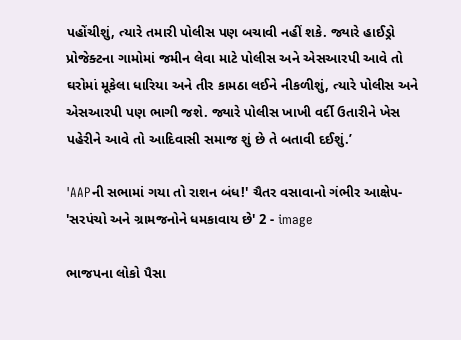પહોંચીશું, ત્યારે તમારી પોલીસ પણ બચાવી નહીં શકે. જ્યારે હાઈડ્રો પ્રોજેક્ટના ગામોમાં જમીન લેવા માટે પોલીસ અને એસઆરપી આવે તો ઘરોમાં મૂકેલા ધારિયા અને તીર કામઠા લઈને નીકળીશું, ત્યારે પોલીસ અને એસઆરપી પણ ભાગી જશે. જ્યારે પોલીસ ખાખી વર્દી ઉતારીને ખેસ પહેરીને આવે તો આદિવાસી સમાજ શું છે તે બતાવી દઈશું.’

'AAPની સભામાં ગયા તો રાશન બંધ!' ચૈતર વસાવાનો ગંભીર આક્ષેપ- 'સરપંચો અને ગ્રામજનોને ધમકાવાય છે' 2 - image

ભાજપના લોકો પૈસા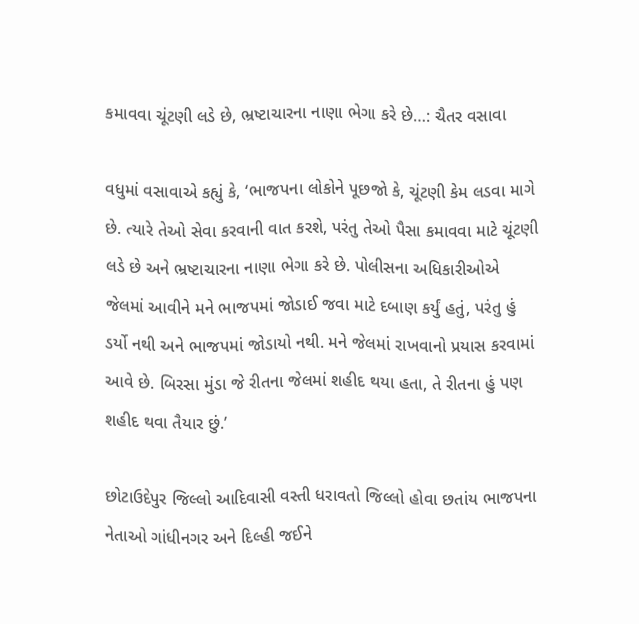કમાવવા ચૂંટણી લડે છે, ભ્રષ્ટાચારના નાણા ભેગા કરે છે…: ચૈતર વસાવા

વધુમાં વસાવાએ કહ્યું કે, ‘ભાજપના લોકોને પૂછજો કે, ચૂંટણી કેમ લડવા માગે છે. ત્યારે તેઓ સેવા કરવાની વાત કરશે, પરંતુ તેઓ પૈસા કમાવવા માટે ચૂંટણી લડે છે અને ભ્રષ્ટાચારના નાણા ભેગા કરે છે. પોલીસના અધિકારીઓએ જેલમાં આવીને મને ભાજપમાં જોડાઈ જવા માટે દબાણ કર્યું હતું, પરંતુ હું ડર્યો નથી અને ભાજપમાં જોડાયો નથી. મને જેલમાં રાખવાનો પ્રયાસ કરવામાં આવે છે. બિરસા મુંડા જે રીતના જેલમાં શહીદ થયા હતા, તે રીતના હું પણ શહીદ થવા તૈયાર છું.’

છોટાઉદેપુર જિલ્લો આદિવાસી વસ્તી ધરાવતો જિલ્લો હોવા છતાંય ભાજપના નેતાઓ ગાંધીનગર અને દિલ્હી જઈને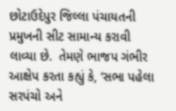છોટાઉદેપુર જિલ્લા પંચાયતની પ્રમુખની સીટ સામાન્ય કરાવી લાવ્યા છે.  તેમણે ભાજપ ગંભીર આક્ષેપ કરતા કહ્યું કે, ‘સભા પહેલા સરપંચો અને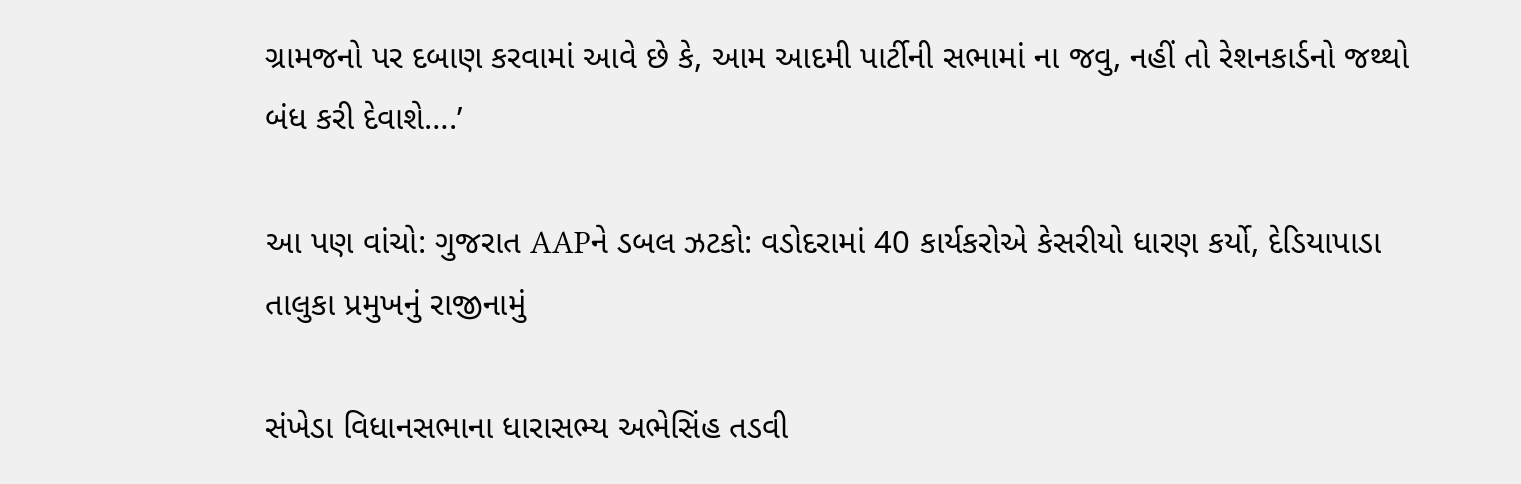ગ્રામજનો પર દબાણ કરવામાં આવે છે કે, આમ આદમી પાર્ટીની સભામાં ના જવુ, નહીં તો રેશનકાર્ડનો જથ્થો બંધ કરી દેવાશે….’

આ પણ વાંચો: ગુજરાત AAPને ડબલ ઝટકો: વડોદરામાં 40 કાર્યકરોએ કેસરીયો ધારણ કર્યો, દેડિયાપાડા તાલુકા પ્રમુખનું રાજીનામું

સંખેડા વિધાનસભાના ધારાસભ્ય અભેસિંહ તડવી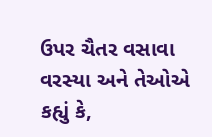ઉપર ચૈતર વસાવા વરસ્યા અને તેઓએ કહ્યું કે,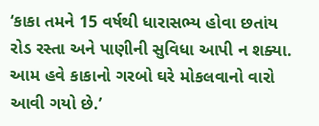‘કાકા તમને 15 વર્ષથી ધારાસભ્ય હોવા છતાંય રોડ રસ્તા અને પાણીની સુવિધા આપી ન શક્યા. આમ હવે કાકાનો ગરબો ઘરે મોકલવાનો વારો આવી ગયો છે.’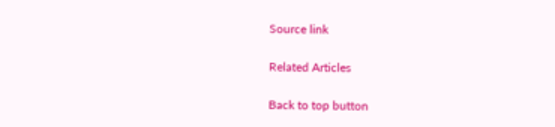Source link

Related Articles

Back to top button